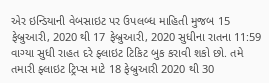એર ઇન્ડિયાની વેબસાઇટ પર ઉપલબ્ધ માહિતી મુજબ 15 ફેબ્રુઆરી, 2020 થી 17 ફેબ્રુઆરી, 2020 સુધીના રાતના 11:59 વાગ્યા સુધી રાહત દરે ફ્લાઇટ ટિકિટ બુક કરાવી શકો છો. તમે તમારી ફ્લાઇટ ટ્રિપ્સ માટે 18 ફેબ્રુઆરી 2020 થી 30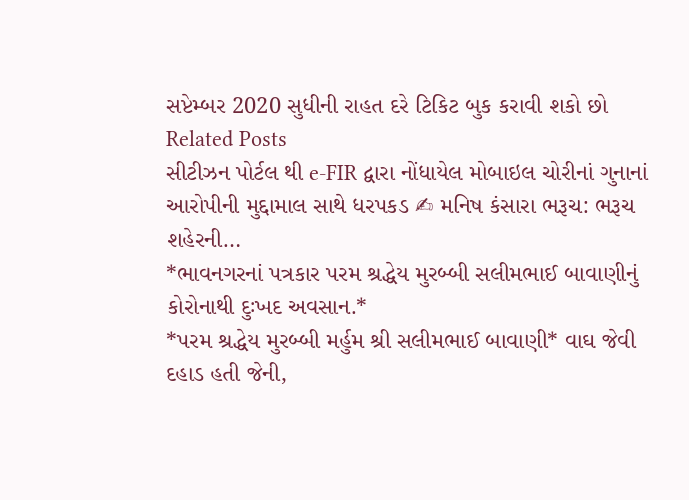સપ્ટેમ્બર 2020 સુધીની રાહત દરે ટિકિટ બુક કરાવી શકો છો
Related Posts
સીટીઝન પોર્ટલ થી e-FIR દ્વારા નોંધાયેલ મોબાઇલ ચોરીનાં ગુનાનાં આરોપીની મુદ્દામાલ સાથે ધરપકડ ✍ મનિષ કંસારા ભરૂચ: ભરૂચ શહેરની…
*ભાવનગરનાં પત્રકાર પરમ શ્રદ્ધેય મુરબ્બી સલીમભાઈ બાવાણીનું કોરોનાથી દુઃખદ અવસાન.*
*પરમ શ્રદ્ધેય મુરબ્બી મર્હુમ શ્રી સલીમભાઈ બાવાણી* વાઘ જેવી દહાડ હતી જેની,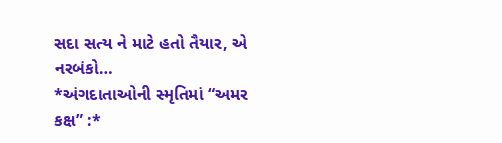સદા સત્ય ને માટે હતો તૈયાર, એ નરબંકો…
*અંગદાતાઓની સ્મૃતિમાં “અમર કક્ષ” :*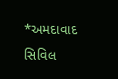*અમદાવાદ સિવિલ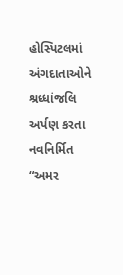હોસ્પિટલમાં અંગદાતાઓને શ્રધ્ધાંજલિ અર્પણ કરતા નવનિર્મિત “અમર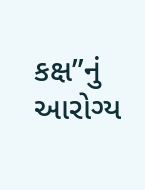કક્ષ”નું આરોગ્ય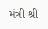મંત્રી શ્રી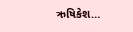ઋષિકેશ…